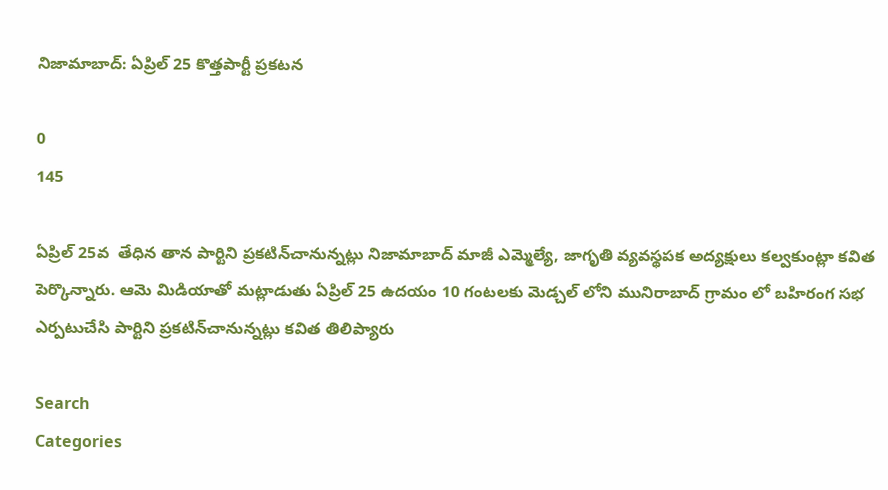నిజామాబాద్: ఏప్రిల్ 25 కొత్తపార్టీ ప్రకటన

0
145

ఏప్రిల్ 25వ  తేధిన తాన పార్టిని ప్రకటిన్‌చానున్నట్లు నిజామాబాద్ మాజీ ఎమ్మెల్యే, జాగృతి వ్యవస్థపక అద్యక్షులు కల్వకుంట్లా కవిత పెర్కొన్నారు. ఆమె మిడియాతో మట్లాడుతు ఏప్రిల్ 25 ఉదయం 10 గంటలకు మెడ్చల్ లోని మునిరాబాద్ గ్రామం లో బహిరంగ సభ ఎర్పటుచేసి పార్టిని ప్రకటిన్‌చానున్నట్లు కవిత తిలిప్యారు

Search
Categories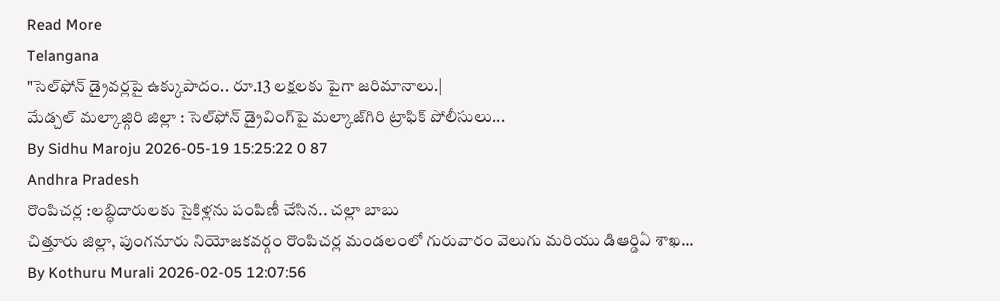Read More
Telangana
"సెల్‌ఫోన్ డ్రైవర్లపై ఉక్కుపాదం.. రూ.13 లక్షలకు పైగా జరిమానాలు.|
మేడ్చల్ మల్కాజ్గిరి జిల్లా : సెల్‌ఫోన్ డ్రైవింగ్‌పై మల్కాజ్‌గిరి ట్రాఫిక్ పోలీసులు...
By Sidhu Maroju 2026-05-19 15:25:22 0 87
Andhra Pradesh
రొంపిచర్ల :లబ్ధిదారులకు సైకిళ్లను పంపిణీ చేసిన.. చల్లా బాబు
చిత్తూరు జిల్లా, పుంగనూరు నియోజకవర్గం రొంపిచర్ల మండలంలో గురువారం వెలుగు మరియు డిఆర్డిఏ శాఖ...
By Kothuru Murali 2026-02-05 12:07:56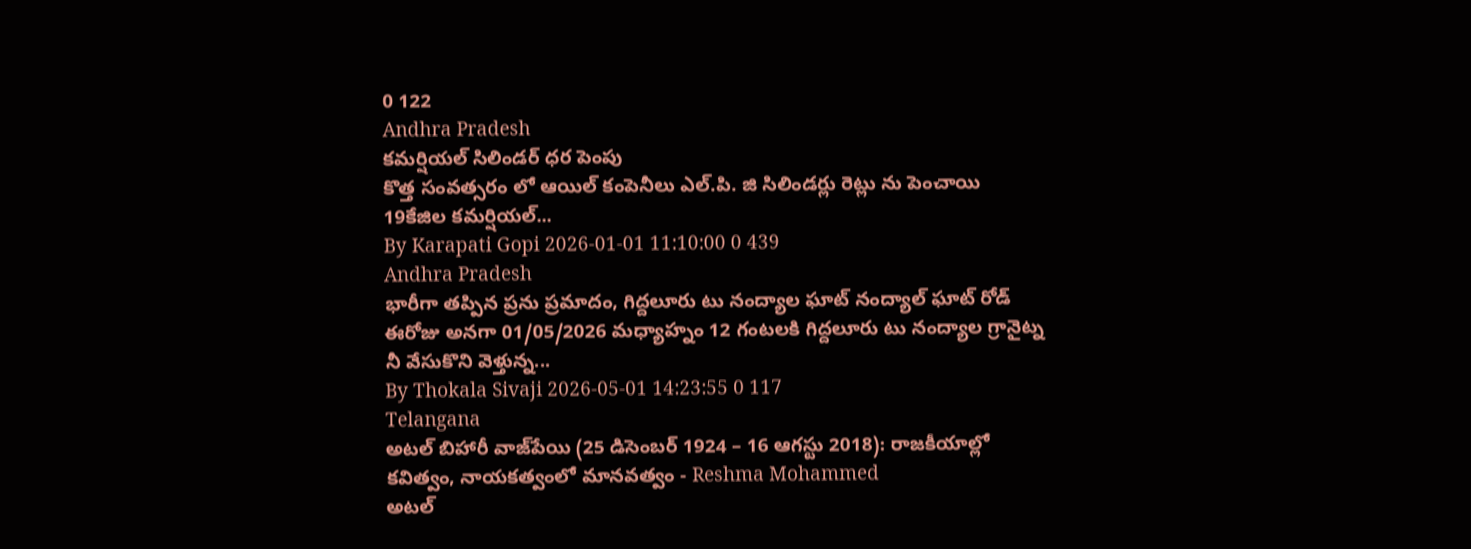0 122
Andhra Pradesh
కమర్షియల్ సిలిండర్ ధర పెంపు
కొత్త సంవత్సరం లో ఆయిల్ కంపెనీలు ఎల్.పి. జి సిలిండర్లు రెట్లు ను పెంచాయి 19కేజిల కమర్షియల్...
By Karapati Gopi 2026-01-01 11:10:00 0 439
Andhra Pradesh
భారీగా తప్పిన ప్రను ప్రమాదం, గిద్దలూరు టు నంద్యాల ఘాట్ నంద్యాల్ ఘాట్ రోడ్
ఈరోజు అనగా 01/05/2026 మధ్యాహ్నం 12 గంటలకి గిద్దలూరు టు నంద్యాల గ్రానైట్న నీ వేసుకొని వెళ్తున్న...
By Thokala Sivaji 2026-05-01 14:23:55 0 117
Telangana
అటల్ బిహారీ వాజ్‌పేయి (25 డిసెంబర్ 1924 – 16 ఆగస్టు 2018): రాజకీయాల్లో కవిత్వం, నాయకత్వంలో మానవత్వం - Reshma Mohammed
అటల్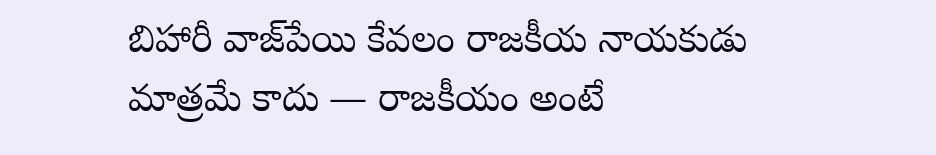బిహారీ వాజ్‌పేయి కేవలం రాజకీయ నాయకుడు మాత్రమే కాదు — రాజకీయం అంటే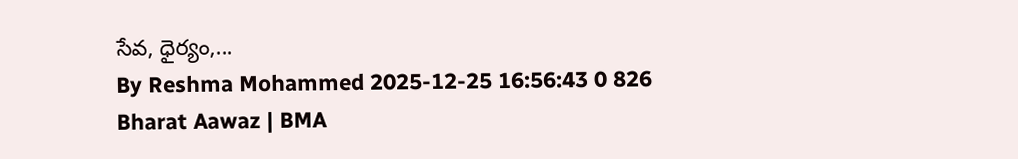సేవ, ధైర్యం,...
By Reshma Mohammed 2025-12-25 16:56:43 0 826
Bharat Aawaz | BMA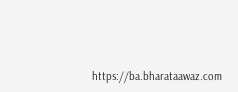https://ba.bharataawaz.com